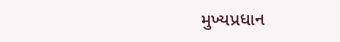મુખ્યપ્રધાન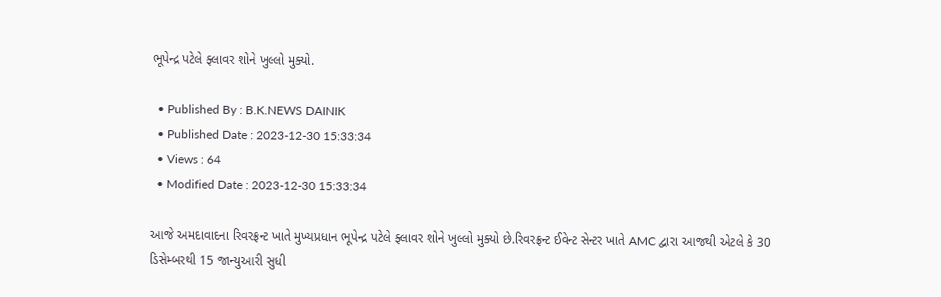ભૂપેન્દ્ર પટેલે ફ્લાવર શોને ખુલ્લો મુક્યો.

  • Published By : B.K.NEWS DAINIK
  • Published Date : 2023-12-30 15:33:34
  • Views : 64
  • Modified Date : 2023-12-30 15:33:34

આજે અમદાવાદના રિવરફ્રન્ટ ખાતે મુખ્યપ્રધાન ભૂપેન્દ્ર પટેલે ફ્લાવર શોને ખુલ્લો મુક્યો છે.રિવરફ્રન્ટ ઈવેન્ટ સેન્ટર ખાતે AMC દ્વારા આજથી એટલે કે 30 ડિસેમ્બરથી 15 જાન્યુઆરી સુધી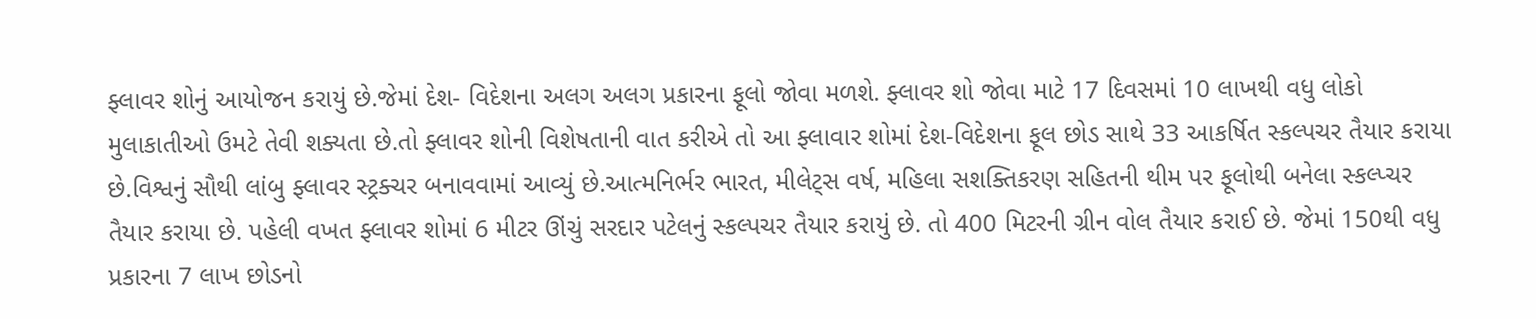ફ્લાવર શોનું આયોજન કરાયું છે.જેમાં દેશ- વિદેશના અલગ અલગ પ્રકારના ફૂલો જોવા મળશે. ફ્લાવર શો જોવા માટે 17 દિવસમાં 10 લાખથી વધુ લોકો મુલાકાતીઓ ઉમટે તેવી શક્યતા છે.તો ફ્લાવર શોની વિશેષતાની વાત કરીએ તો આ ફ્લાવાર શોમાં દેશ-વિદેશના ફૂલ છોડ સાથે 33 આકર્ષિત સ્કલ્પચર તૈયાર કરાયા છે.વિશ્વનું સૌથી લાંબુ ફ્લાવર સ્ટ્રક્ચર બનાવવામાં આવ્યું છે.આત્મનિર્ભર ભારત, મીલેટ્સ વર્ષ, મહિલા સશક્તિકરણ સહિતની થીમ પર ફૂલોથી બનેલા સ્કલ્પ્ચર તૈયાર કરાયા છે. પહેલી વખત ફ્લાવર શોમાં 6 મીટર ઊંચું સરદાર પટેલનું સ્કલ્પચર તૈયાર કરાયું છે. તો 400 મિટરની ગ્રીન વોલ તૈયાર કરાઈ છે. જેમાં 150થી વધુ પ્રકારના 7 લાખ છોડનો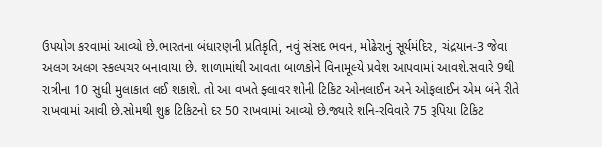ઉપયોગ કરવામાં આવ્યો છે.ભારતના બંધારણની પ્રતિકૃતિ, નવું સંસદ ભવન, મોઢેરાનું સૂર્યમંદિર, ચંદ્રયાન-3 જેવા અલગ અલગ સ્કલ્પચર બનાવાયા છે. શાળામાંથી આવતા બાળકોને વિનામૂલ્યે પ્રવેશ આપવામાં આવશે.સવારે 9થી રાત્રીના 10 સુધી મુલાકાત લઈ શકાશે. તો આ વખતે ફ્લાવર શોની ટિકિટ ઓનલાઈન અને ઓફલાઈન એમ બંને રીતે રાખવામાં આવી છે.સોમથી શુક્ર ટિકિટનો દર 50 રાખવામાં આવ્યો છે.જ્યારે શનિ-રવિવારે 75 રૂપિયા ટિકિટ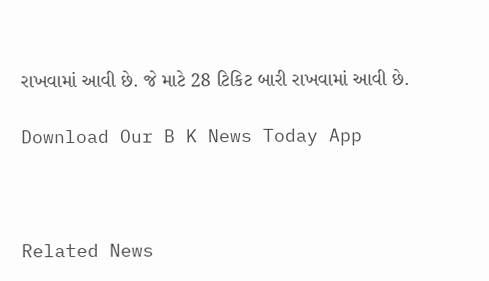રાખવામાં આવી છે. જે માટે 28 ટિકિટ બારી રાખવામાં આવી છે.

Download Our B K News Today App



Related News